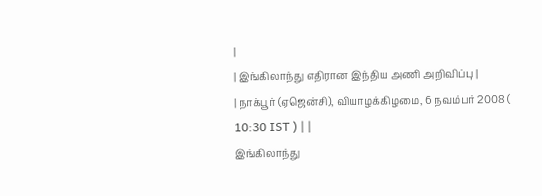|
| இங்கிலாந்து எதிரான இந்திய அணி அறிவிப்பு |
| நாக்பூர் (ஏஜென்சி), வியாழக்கிழமை, 6 நவம்பர் 2008 ( 10:30 IST ) | |
இங்கிலாந்து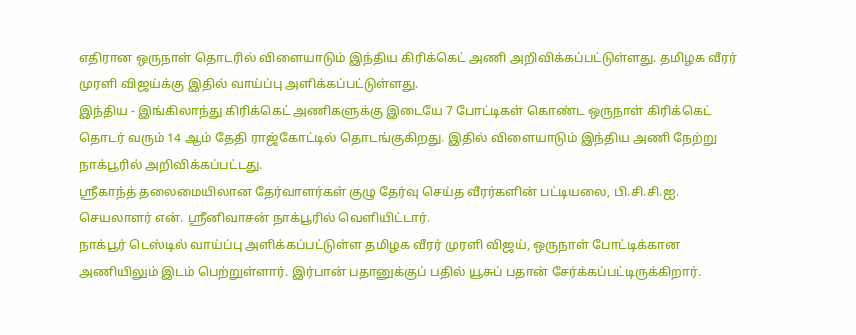எதிரான ஒருநாள் தொடரில் விளையாடும் இந்திய கிரிக்கெட் அணி அறிவிக்கப்பட்டுள்ளது. தமிழக வீரர் முரளி விஜய்க்கு இதில் வாய்ப்பு அளிக்கப்பட்டுள்ளது.
இந்திய - இங்கிலாந்து கிரிக்கெட் அணிகளுக்கு இடையே 7 போட்டிகள் கொண்ட ஒருநாள் கிரிக்கெட் தொடர் வரும் 14 ஆம் தேதி ராஜ்கோட்டில் தொடங்குகிறது. இதில் விளையாடும் இந்திய அணி நேற்று நாக்பூரில் அறிவிக்கப்பட்டது.
ஸ்ரீகாந்த் தலைமையிலான தேர்வாளர்கள் குழு தேர்வு செய்த வீரர்களின் பட்டியலை, பி.சி.சி.ஐ. செயலாளர் என். ஸ்ரீனிவாசன் நாக்பூரில் வெளியிட்டார்.
நாக்பூர் டெஸ்டில் வாய்ப்பு அளிக்கப்பட்டுள்ள தமிழக வீரர் முரளி விஜய், ஒருநாள் போட்டிக்கான அணியிலும் இடம் பெற்றுள்ளார். இர்பான் பதானுக்குப் பதில் யூசுப் பதான் சேர்க்கப்பட்டிருக்கிறார்.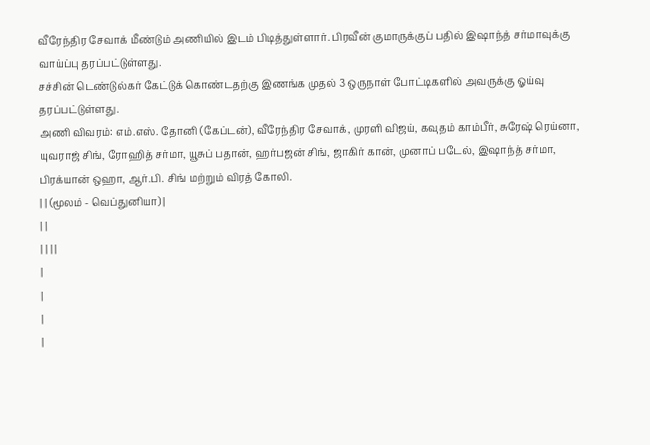வீரேந்திர சேவாக் மீண்டும் அணியில் இடம் பிடித்துள்ளார். பிரவீன் குமாருக்குப் பதில் இஷாந்த் சர்மாவுக்கு வாய்ப்பு தரப்பட்டுள்ளது.
சச்சின் டெண்டுல்கர் கேட்டுக் கொண்டதற்கு இணங்க முதல் 3 ஒருநாள் போட்டிகளில் அவருக்கு ஓய்வு தரப்பட்டுள்ளது.
அணி விவரம்: எம்.எஸ். தோனி (கேப்டன்), வீரேந்திர சேவாக், முரளி விஜய், கவுதம் காம்பீர், சுரேஷ் ரெய்னா, யுவராஜ் சிங், ரோஹித் சர்மா, யூசுப் பதான், ஹர்பஜன் சிங், ஜாகிர் கான், முனாப் படேல், இஷாந்த் சர்மா, பிரக்யான் ஒஹா, ஆர்.பி. சிங் மற்றும் விரத் கோலி.
| | (மூலம் - வெப்துனியா) |
| |
| | | |
|
|
|
|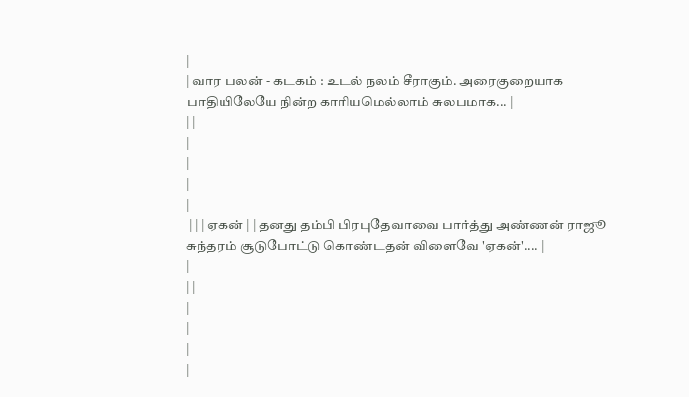|
| வார பலன் - கடகம் : உடல் நலம் சீராகும். அரைகுறையாக பாதியிலேயே நின்ற காரியமெல்லாம் சுலபமாக... |
| |
|
|
|
|
 | | | ஏகன் | | தனது தம்பி பிரபுதேவாவை பார்த்து அண்ணன் ராஜூ சுந்தரம் சூடுபோட்டு கொண்டதன் விளைவே 'ஏகன்'.... |
|
| |
|
|
|
|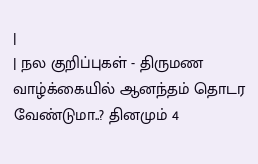|
| நல குறிப்புகள் - திருமண வாழ்க்கையில் ஆனந்தம் தொடர வேண்டுமா..? தினமும் 4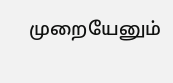முறையேனும்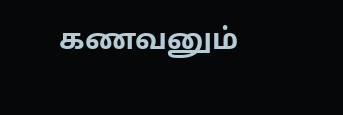கணவனும்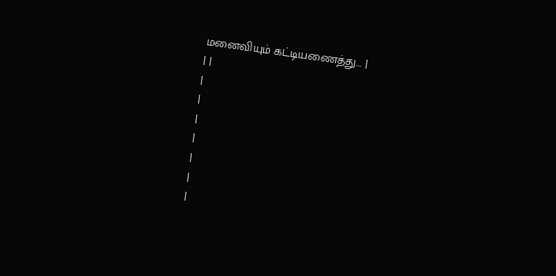மனைவியும் கட்டியணைத்து... |
| |
|
|
|
|
|
|
|